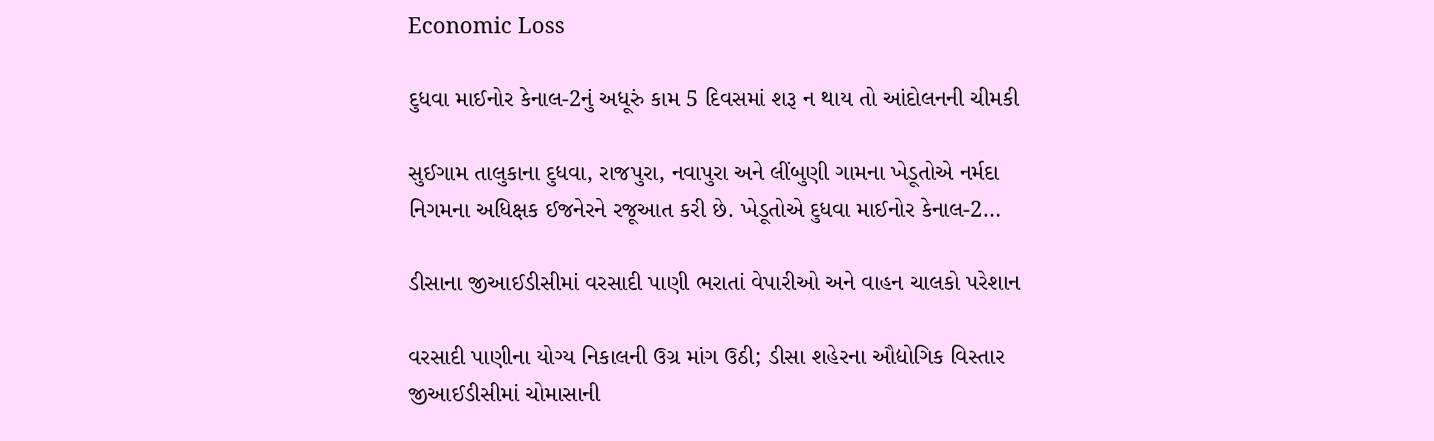Economic Loss

દુધવા માઈનોર કેનાલ-2નું અધૂરું કામ 5 દિવસમાં શરૂ ન થાય તો આંદોલનની ચીમકી

સુઈગામ તાલુકાના દુધવા, રાજપુરા, નવાપુરા અને લીંબુણી ગામના ખેડૂતોએ નર્મદા નિગમના અધિક્ષક ઈજનેરને રજૂઆત કરી છે. ખેડૂતોએ દુધવા માઈનોર કેનાલ-2…

ડીસાના જીઆઈડીસીમાં વરસાદી પાણી ભરાતાં વેપારીઓ અને વાહન ચાલકો પરેશાન

વરસાદી પાણીના યોગ્ય નિકાલની ઉગ્ર માંગ ઉઠી; ડીસા શહેરના ઔદ્યોગિક વિસ્તાર જીઆઈડીસીમાં ચોમાસાની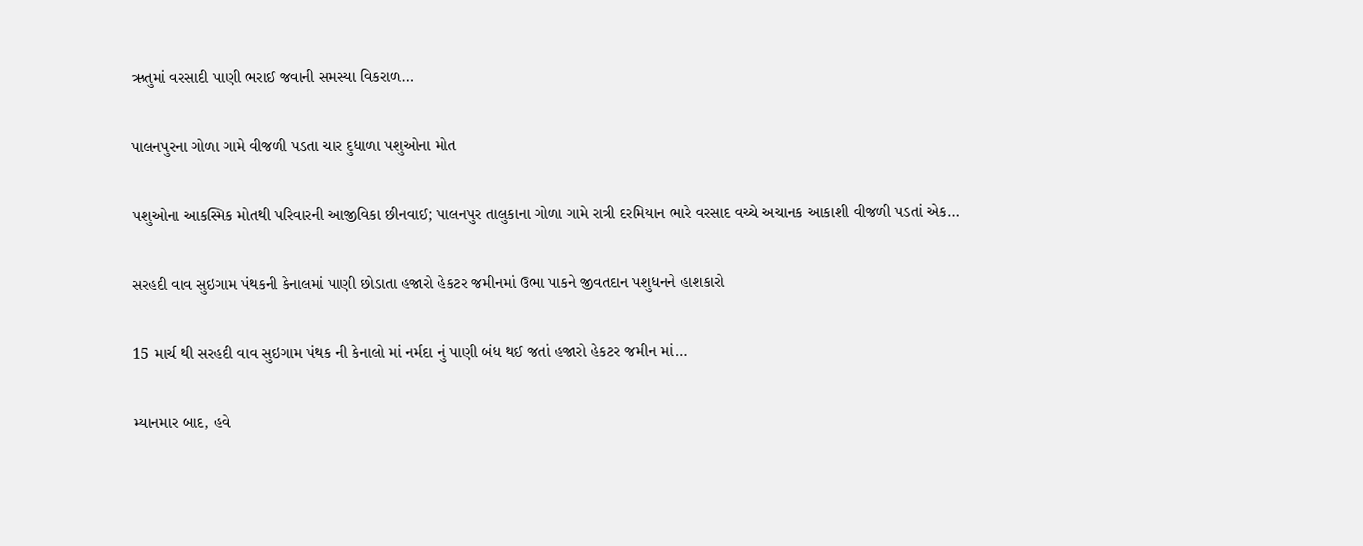ઋતુમાં વરસાદી પાણી ભરાઈ જવાની સમસ્યા વિકરાળ…

પાલનપુરના ગોળા ગામે વીજળી પડતા ચાર દુધાળા પશુઓના મોત

પશુઓના આકસ્મિક મોતથી પરિવારની આજીવિકા છીનવાઈ; પાલનપુર તાલુકાના ગોળા ગામે રાત્રી દરમિયાન ભારે વરસાદ વચ્ચે અચાનક આકાશી વીજળી પડતાં એક…

સરહદી વાવ સુઇગામ પંથકની કેનાલમાં પાણી છોડાતા હજારો હેકટર જમીનમાં ઉભા પાકને જીવતદાન પશુધનને હાશકારો

15 માર્ચ થી સરહદી વાવ સુઇગામ પંથક ની કેનાલો માં નર્મદા નું પાણી બંધ થઈ જતાં હજારો હેકટર જમીન માં…

મ્યાનમાર બાદ, હવે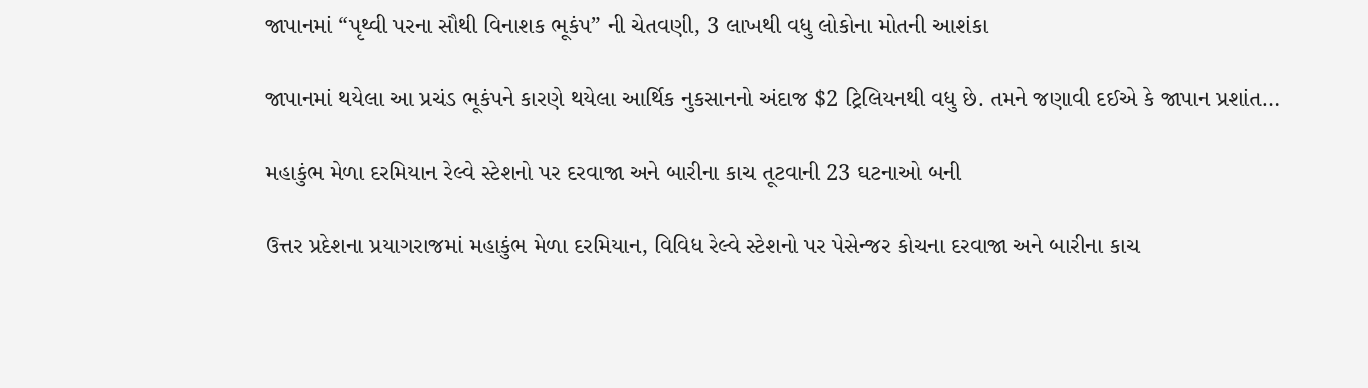જાપાનમાં “પૃથ્વી પરના સૌથી વિનાશક ભૂકંપ” ની ચેતવણી, 3 લાખથી વધુ લોકોના મોતની આશંકા

જાપાનમાં થયેલા આ પ્રચંડ ભૂકંપને કારણે થયેલા આર્થિક નુકસાનનો અંદાજ $2 ટ્રિલિયનથી વધુ છે. તમને જણાવી દઈએ કે જાપાન પ્રશાંત…

મહાકુંભ મેળા દરમિયાન રેલ્વે સ્ટેશનો પર દરવાજા અને બારીના કાચ તૂટવાની 23 ઘટનાઓ બની

ઉત્તર પ્રદેશના પ્રયાગરાજમાં મહાકુંભ મેળા દરમિયાન, વિવિધ રેલ્વે સ્ટેશનો પર પેસેન્જર કોચના દરવાજા અને બારીના કાચ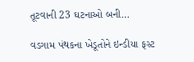તૂટવાની 23 ઘટનાઓ બની…

વડગામ પંથકના ખેડૂતોને ઇન્ડીયા ફસ્ટ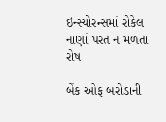ઇન્સ્યોરન્સમાં રોકેલ નાણાં પરત ન મળતા રોષ

બેંક ઓફ બરોડાની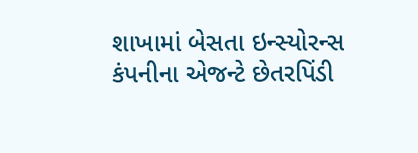શાખામાં બેસતા ઇન્સ્યોરન્સ કંપનીના એજન્ટે છેતરપિંડી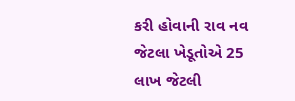કરી હોવાની રાવ નવ જેટલા ખેડૂતોએ 25 લાખ જેટલી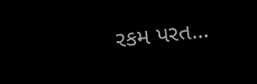રકમ પરત…